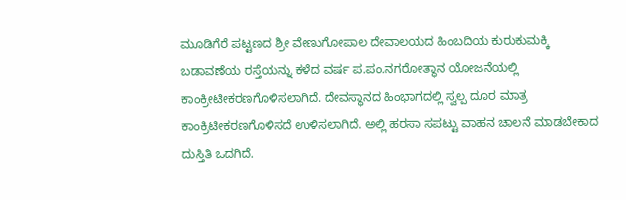ಮೂಡಿಗೆರೆ ಪಟ್ಟಣದ ಶ್ರೀ ವೇಣುಗೋಪಾಲ ದೇವಾಲಯದ ಹಿಂಬದಿಯ ಕುರುಕುಮಕ್ಕಿ ಬಡಾವಣೆಯ ರಸ್ತೆಯನ್ನು ಕಳೆದ ವರ್ಷ ಪ.ಪಂ.ನಗರೋತ್ಥಾನ ಯೋಜನೆಯಲ್ಲಿ ಕಾಂಕ್ರೀಟೀಕರಣಗೊಳಿಸಲಾಗಿದೆ. ದೇವಸ್ಥಾನದ ಹಿಂಭಾಗದಲ್ಲಿ ಸ್ವಲ್ಪ ದೂರ ಮಾತ್ರ ಕಾಂಕ್ರಿಟೀಕರಣಗೊಳಿಸದೆ ಉಳಿಸಲಾಗಿದೆ. ಅಲ್ಲಿ ಹರಸಾ ಸಪಟ್ಟು ವಾಹನ ಚಾಲನೆ ಮಾಡಬೇಕಾದ ದುಸ್ತಿತಿ ಒದಗಿದೆ.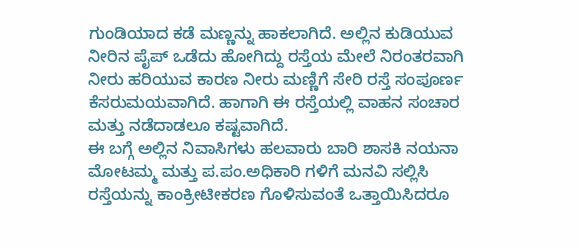ಗುಂಡಿಯಾದ ಕಡೆ ಮಣ್ಣನ್ನು ಹಾಕಲಾಗಿದೆ. ಅಲ್ಲಿನ ಕುಡಿಯುವ ನೀರಿನ ಪೈಪ್ ಒಡೆದು ಹೋಗಿದ್ದು ರಸ್ತೆಯ ಮೇಲೆ ನಿರಂತರವಾಗಿ ನೀರು ಹರಿಯುವ ಕಾರಣ ನೀರು ಮಣ್ಣಿಗೆ ಸೇರಿ ರಸ್ತೆ ಸಂಪೂರ್ಣ ಕೆಸರುಮಯವಾಗಿದೆ. ಹಾಗಾಗಿ ಈ ರಸ್ತೆಯಲ್ಲಿ ವಾಹನ ಸಂಚಾರ ಮತ್ತು ನಡೆದಾಡಲೂ ಕಷ್ಟವಾಗಿದೆ.
ಈ ಬಗ್ಗೆ ಅಲ್ಲಿನ ನಿವಾಸಿಗಳು ಹಲವಾರು ಬಾರಿ ಶಾಸಕಿ ನಯನಾ ಮೋಟಮ್ಮ ಮತ್ತು ಪ.ಪಂ.ಅಧಿಕಾರಿ ಗಳಿಗೆ ಮನವಿ ಸಲ್ಲಿಸಿ ರಸ್ತೆಯನ್ನು ಕಾಂಕ್ರೀಟೀಕರಣ ಗೊಳಿಸುವಂತೆ ಒತ್ತಾಯಿಸಿದರೂ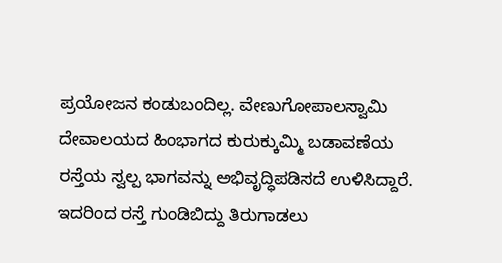ಪ್ರಯೋಜನ ಕಂಡುಬಂದಿಲ್ಲ. ವೇಣುಗೋಪಾಲಸ್ವಾಮಿ ದೇವಾಲಯದ ಹಿಂಭಾಗದ ಕುರುಕ್ಕುಮ್ಮಿ ಬಡಾವಣೆಯ ರಸ್ತೆಯ ಸ್ವಲ್ಪ ಭಾಗವನ್ನು ಅಭಿವೃದ್ಧಿಪಡಿಸದೆ ಉಳಿಸಿದ್ದಾರೆ. ಇದರಿಂದ ರಸ್ತೆ ಗುಂಡಿಬಿದ್ದು ತಿರುಗಾಡಲು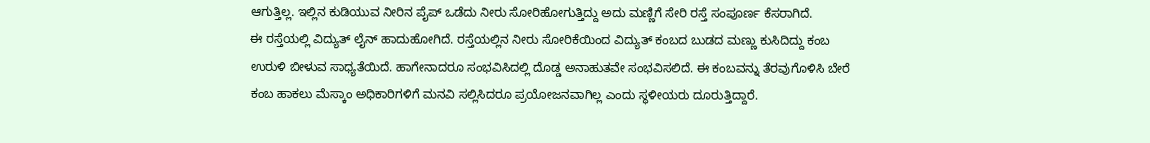ಆಗುತ್ತಿಲ್ಲ. ಇಲ್ಲಿನ ಕುಡಿಯುವ ನೀರಿನ ಪೈಪ್ ಒಡೆದು ನೀರು ಸೋರಿಹೋಗುತ್ತಿದ್ದು ಅದು ಮಣ್ಣಿಗೆ ಸೇರಿ ರಸ್ತೆ ಸಂಪೂರ್ಣ ಕೆಸರಾಗಿದೆ.
ಈ ರಸ್ತೆಯಲ್ಲಿ ವಿದ್ಯುತ್ ಲೈನ್ ಹಾದುಹೋಗಿದೆ. ರಸ್ತೆಯಲ್ಲಿನ ನೀರು ಸೋರಿಕೆಯಿಂದ ವಿದ್ಯುತ್ ಕಂಬದ ಬುಡದ ಮಣ್ಣು ಕುಸಿದಿದ್ದು ಕಂಬ ಉರುಳಿ ಬೀಳುವ ಸಾಧ್ಯತೆಯಿದೆ. ಹಾಗೇನಾದರೂ ಸಂಭವಿಸಿದಲ್ಲಿ ದೊಡ್ಡ ಅನಾಹುತವೇ ಸಂಭವಿಸಲಿದೆ. ಈ ಕಂಬವನ್ನು ತೆರವುಗೊಳಿಸಿ ಬೇರೆ ಕಂಬ ಹಾಕಲು ಮೆಸ್ಕಾಂ ಅಧಿಕಾರಿಗಳಿಗೆ ಮನವಿ ಸಲ್ಲಿಸಿದರೂ ಪ್ರಯೋಜನವಾಗಿಲ್ಲ ಎಂದು ಸ್ಥಳೀಯರು ದೂರುತ್ತಿದ್ದಾರೆ.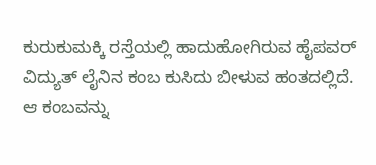ಕುರುಕುಮಕ್ಕಿ ರಸ್ತೆಯಲ್ಲಿ ಹಾದುಹೋಗಿರುವ ಹೈಪವರ್ ವಿದ್ಯುತ್ ಲೈನಿನ ಕಂಬ ಕುಸಿದು ಬೀಳುವ ಹಂತದಲ್ಲಿದೆ. ಆ ಕಂಬವನ್ನು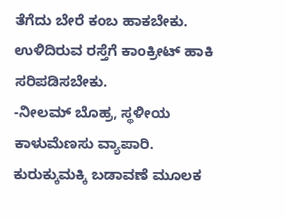ತೆಗೆದು ಬೇರೆ ಕಂಬ ಹಾಕಬೇಕು. ಉಳಿದಿರುವ ರಸ್ತೆಗೆ ಕಾಂಕ್ರೀಟ್ ಹಾಕಿ ಸರಿಪಡಿಸಬೇಕು.
-ನೀಲಮ್ ಬೊಹ್ರ, ಸ್ಥಳೀಯ ಕಾಳುಮೆಣಸು ವ್ಯಾಪಾರಿ.
ಕುರುಕ್ಕುಮಕ್ಕಿ ಬಡಾವಣೆ ಮೂಲಕ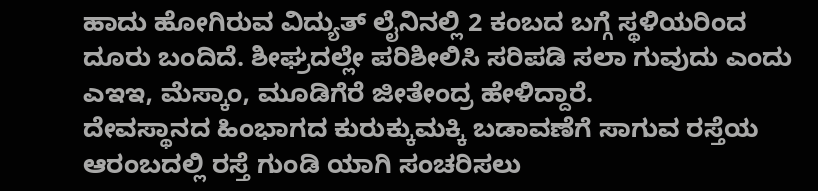ಹಾದು ಹೋಗಿರುವ ವಿದ್ಯುತ್ ಲೈನಿನಲ್ಲಿ 2 ಕಂಬದ ಬಗ್ಗೆ ಸ್ಥಳಿಯರಿಂದ ದೂರು ಬಂದಿದೆ. ಶೀಘ್ರದಲ್ಲೇ ಪರಿಶೀಲಿಸಿ ಸರಿಪಡಿ ಸಲಾ ಗುವುದು ಎಂದು ಎಇಇ, ಮೆಸ್ಕಾಂ, ಮೂಡಿಗೆರೆ ಜೀತೇಂದ್ರ ಹೇಳಿದ್ದಾರೆ.
ದೇವಸ್ಥಾನದ ಹಿಂಭಾಗದ ಕುರುಕ್ಕುಮಕ್ಕಿ ಬಡಾವಣೆಗೆ ಸಾಗುವ ರಸ್ತೆಯ ಆರಂಬದಲ್ಲಿ ರಸ್ತೆ ಗುಂಡಿ ಯಾಗಿ ಸಂಚರಿಸಲು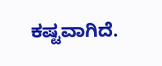ಕಷ್ಟವಾಗಿದೆ.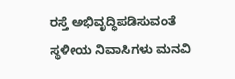ರಸ್ತೆ ಅಭಿವೃದ್ಧಿಪಡಿಸುವಂತೆ ಸ್ಥಳೀಯ ನಿವಾಸಿಗಳು ಮನವಿ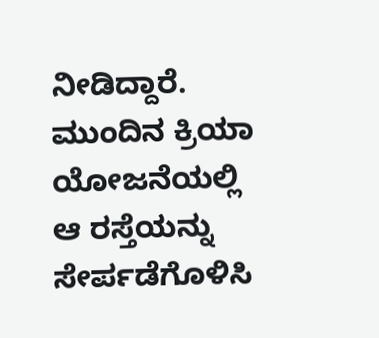ನೀಡಿದ್ದಾರೆ. ಮುಂದಿನ ಕ್ರಿಯಾ ಯೋಜನೆಯಲ್ಲಿ ಆ ರಸ್ತೆಯನ್ನು ಸೇರ್ಪಡೆಗೊಳಿಸಿ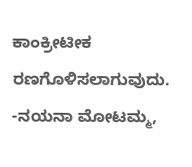ಕಾಂಕ್ರೀಟೀಕ ರಣಗೊಳಿಸಲಾಗುವುದು.
-ನಯನಾ ಮೋಟಮ್ಮ,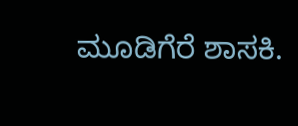ಮೂಡಿಗೆರೆ ಶಾಸಕಿ.